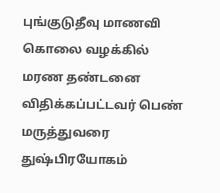புங்குடுதீவு மாணவி  கொலை வழக்கில் மரண தண்டனை விதிக்கப்பட்டவர் பெண் மருத்துவரை   துஷ்பிரயோகம்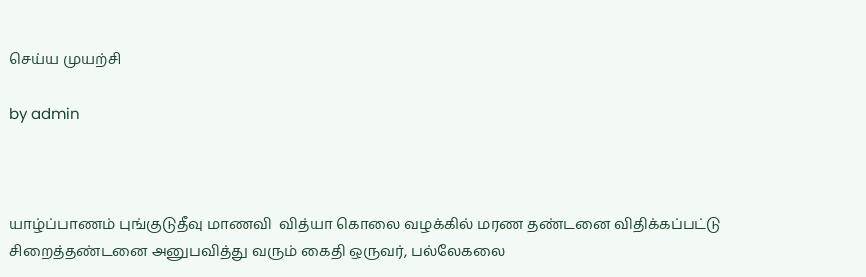செய்ய முயற்சி

by admin



யாழ்ப்பாணம் புங்குடுதீவு மாணவி  வித்யா கொலை வழக்கில் மரண தண்டனை விதிக்கப்பட்டு சிறைத்தண்டனை அனுபவித்து வரும் கைதி ஒருவர், பல்லேகலை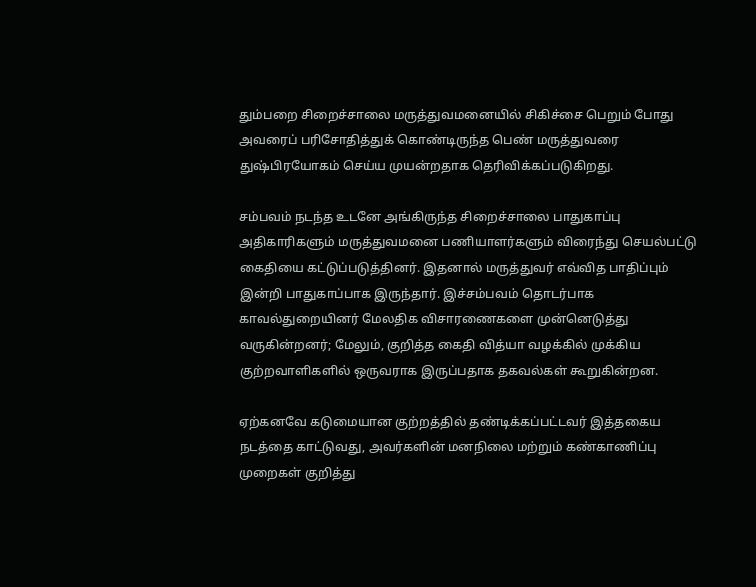தும்பறை சிறைச்சாலை மருத்துவமனையில் சிகிச்சை பெறும் போது அவரைப் பரிசோதித்துக் கொண்டிருந்த பெண் மருத்துவரை   துஷ்பிரயோகம் செய்ய முயன்றதாக தெரிவிக்கப்படுகிறது.

சம்பவம் நடந்த உடனே அங்கிருந்த சிறைச்சாலை பாதுகாப்பு அதிகாரிகளும் மருத்துவமனை பணியாளர்களும் விரைந்து செயல்பட்டு கைதியை கட்டுப்படுத்தினர். இதனால் மருத்துவர் எவ்வித பாதிப்பும் இன்றி பாதுகாப்பாக இருந்தார். இச்சம்பவம் தொடர்பாக  காவல்துறையினர் மேலதிக விசாரணைகளை முன்னெடுத்து வருகின்றனர்; மேலும், குறித்த கைதி வித்யா வழக்கில் முக்கிய குற்றவாளிகளில் ஒருவராக இருப்பதாக தகவல்கள் கூறுகின்றன.

ஏற்கனவே கடுமையான குற்றத்தில் தண்டிக்கப்பட்டவர் இத்தகைய நடத்தை காட்டுவது, அவர்களின் மனநிலை மற்றும் கண்காணிப்பு முறைகள் குறித்து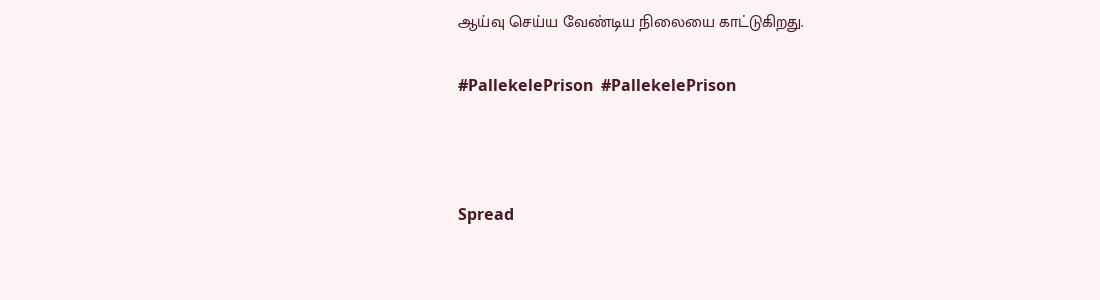ஆய்வு செய்ய வேண்டிய நிலையை காட்டுகிறது.

#PallekelePrison  #PallekelePrison



Spread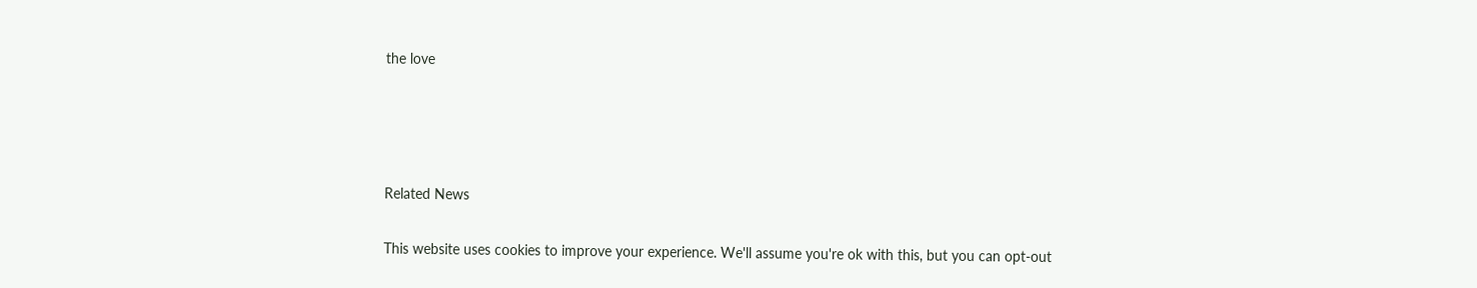the love




Related News

This website uses cookies to improve your experience. We'll assume you're ok with this, but you can opt-out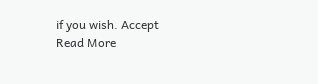if you wish. Accept Read More